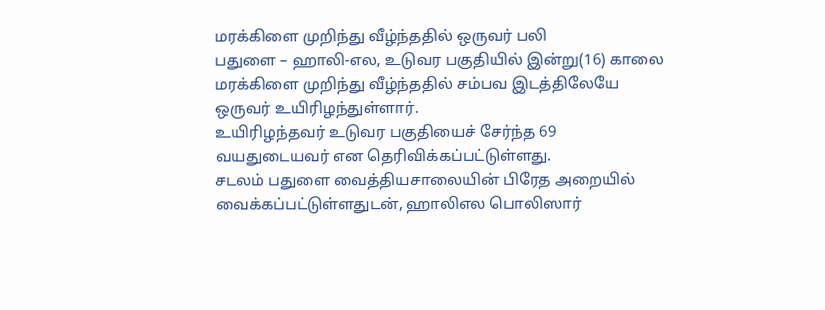மரக்கிளை முறிந்து வீழ்ந்ததில் ஒருவர் பலி
பதுளை – ஹாலி-எல, உடுவர பகுதியில் இன்று(16) காலை மரக்கிளை முறிந்து வீழ்ந்ததில் சம்பவ இடத்திலேயே ஒருவர் உயிரிழந்துள்ளார்.
உயிரிழந்தவர் உடுவர பகுதியைச் சேர்ந்த 69 வயதுடையவர் என தெரிவிக்கப்பட்டுள்ளது.
சடலம் பதுளை வைத்தியசாலையின் பிரேத அறையில் வைக்கப்பட்டுள்ளதுடன், ஹாலிஎல பொலிஸார்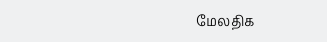மேலதிக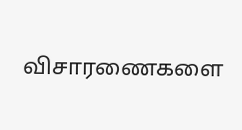விசாரணைகளை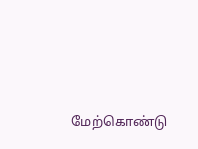மேற்கொண்டு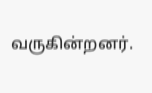வருகின்றனர்.